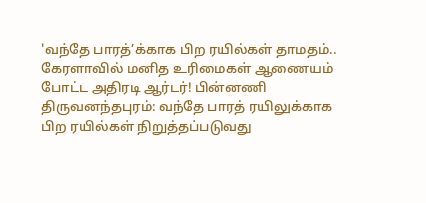'வந்தே பாரத்’க்காக பிற ரயில்கள் தாமதம்.. கேரளாவில் மனித உரிமைகள் ஆணையம் போட்ட அதிரடி ஆர்டர்! பின்னணி
திருவனந்தபுரம்: வந்தே பாரத் ரயிலுக்காக பிற ரயில்கள் நிறுத்தப்படுவது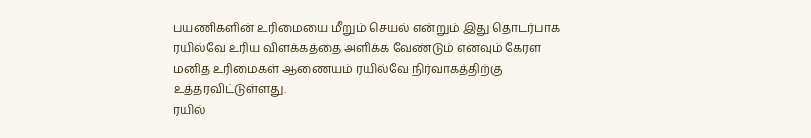பயணிகளின் உரிமையை மீறும் செயல் என்றும் இது தொடர்பாக ரயில்வே உரிய விளக்கத்தை அளிக்க வேண்டும் எனவும் கேரள மனித உரிமைகள் ஆணையம் ரயில்வே நிர்வாகத்திற்கு உத்தரவிட்டுள்ளது.
ரயில்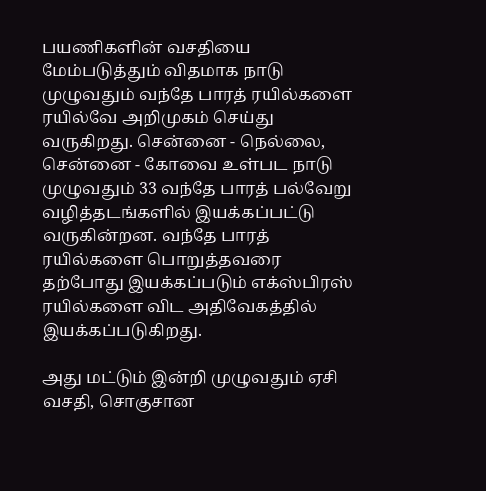பயணிகளின் வசதியை மேம்படுத்தும் விதமாக நாடு முழுவதும் வந்தே பாரத் ரயில்களை ரயில்வே அறிமுகம் செய்து வருகிறது. சென்னை - நெல்லை, சென்னை - கோவை உள்பட நாடு முழுவதும் 33 வந்தே பாரத் பல்வேறு வழித்தடங்களில் இயக்கப்பட்டு வருகின்றன. வந்தே பாரத் ரயில்களை பொறுத்தவரை தற்போது இயக்கப்படும் எக்ஸ்பிரஸ் ரயில்களை விட அதிவேகத்தில் இயக்கப்படுகிறது.

அது மட்டும் இன்றி முழுவதும் ஏசி வசதி, சொகுசான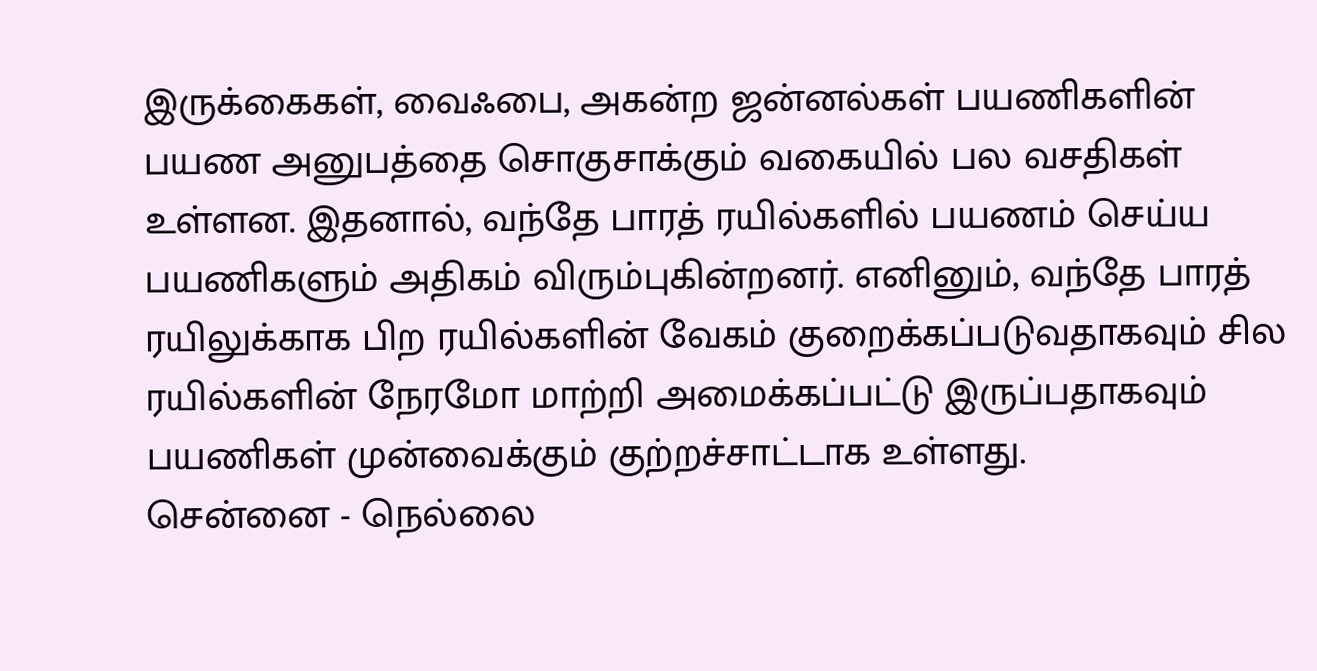இருக்கைகள், வைஃபை, அகன்ற ஜன்னல்கள் பயணிகளின் பயண அனுபத்தை சொகுசாக்கும் வகையில் பல வசதிகள் உள்ளன. இதனால், வந்தே பாரத் ரயில்களில் பயணம் செய்ய பயணிகளும் அதிகம் விரும்புகின்றனர். எனினும், வந்தே பாரத் ரயிலுக்காக பிற ரயில்களின் வேகம் குறைக்கப்படுவதாகவும் சில ரயில்களின் நேரமோ மாற்றி அமைக்கப்பட்டு இருப்பதாகவும் பயணிகள் முன்வைக்கும் குற்றச்சாட்டாக உள்ளது.
சென்னை - நெல்லை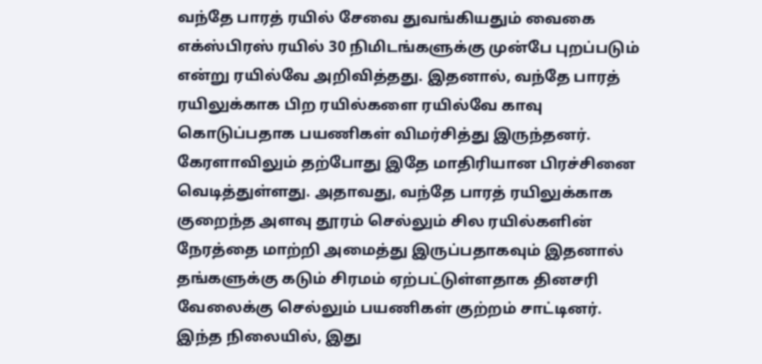வந்தே பாரத் ரயில் சேவை துவங்கியதும் வைகை எக்ஸ்பிரஸ் ரயில் 30 நிமிடங்களுக்கு முன்பே புறப்படும் என்று ரயில்வே அறிவித்தது. இதனால், வந்தே பாரத் ரயிலுக்காக பிற ரயில்களை ரயில்வே காவு கொடுப்பதாக பயணிகள் விமர்சித்து இருந்தனர். கேரளாவிலும் தற்போது இதே மாதிரியான பிரச்சினை வெடித்துள்ளது. அதாவது, வந்தே பாரத் ரயிலுக்காக குறைந்த அளவு தூரம் செல்லும் சில ரயில்களின் நேரத்தை மாற்றி அமைத்து இருப்பதாகவும் இதனால் தங்களுக்கு கடும் சிரமம் ஏற்பட்டுள்ளதாக தினசரி வேலைக்கு செல்லும் பயணிகள் குற்றம் சாட்டினர்.
இந்த நிலையில், இது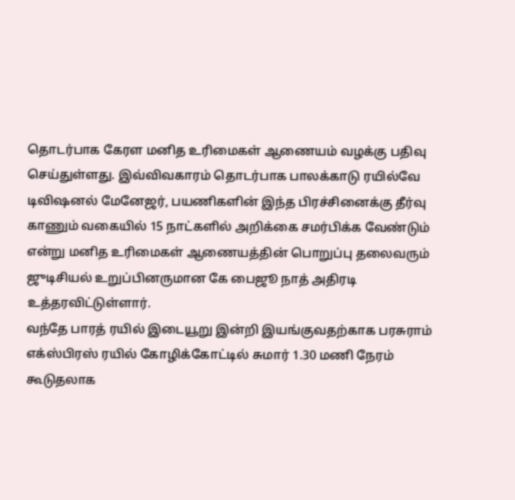தொடர்பாக கேரள மனித உரிமைகள் ஆணையம் வழக்கு பதிவு செய்துள்ளது. இவ்விவகாரம் தொடர்பாக பாலக்காடு ரயில்வே டிவிஷனல் மேனேஜர், பயணிகளின் இந்த பிரச்சினைக்கு தீர்வு காணும் வகையில் 15 நாட்களில் அறிக்கை சமர்பிக்க வேண்டும் என்று மனித உரிமைகள் ஆணையத்தின் பொறுப்பு தலைவரும் ஜுடிசியல் உறுப்பினருமான கே பைஜூ நாத் அதிரடி உத்தரவிட்டுள்ளார்.
வந்தே பாரத் ரயில் இடையூறு இன்றி இயங்குவதற்காக பரசுராம் எக்ஸ்பிரஸ் ரயில் கோழிக்கோட்டில் சுமார் 1.30 மணி நேரம் கூடுதலாக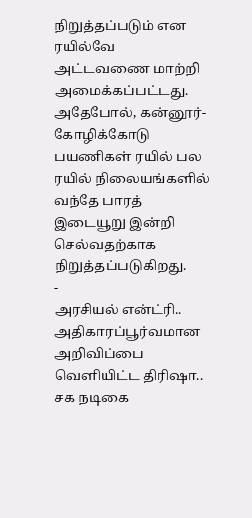நிறுத்தப்படும் என ரயில்வே அட்டவணை மாற்றி அமைக்கப்பட்டது. அதேபோல், கன்னூர்- கோழிக்கோடு பயணிகள் ரயில் பல ரயில் நிலையங்களில் வந்தே பாரத் இடையூறு இன்றி செல்வதற்காக நிறுத்தப்படுகிறது.
-
அரசியல் என்ட்ரி.. அதிகாரப்பூர்வமான அறிவிப்பை வெளியிட்ட திரிஷா.. சக நடிகை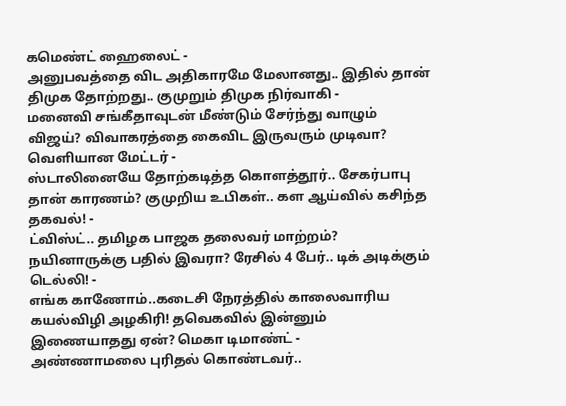கமெண்ட் ஹைலைட் -
அனுபவத்தை விட அதிகாரமே மேலானது.. இதில் தான் திமுக தோற்றது.. குமுறும் திமுக நிர்வாகி -
மனைவி சங்கீதாவுடன் மீண்டும் சேர்ந்து வாழும் விஜய்? விவாகரத்தை கைவிட இருவரும் முடிவா? வெளியான மேட்டர் -
ஸ்டாலினையே தோற்கடித்த கொளத்தூர்.. சேகர்பாபு தான் காரணம்? குமுறிய உபிகள்.. கள ஆய்வில் கசிந்த தகவல்! -
ட்விஸ்ட்.. தமிழக பாஜக தலைவர் மாற்றம்? நயினாருக்கு பதில் இவரா? ரேசில் 4 பேர்.. டிக் அடிக்கும் டெல்லி! -
எங்க காணோம்..கடைசி நேரத்தில் காலைவாரிய கயல்விழி அழகிரி! தவெகவில் இன்னும் இணையாதது ஏன்? மெகா டிமாண்ட் -
அண்ணாமலை புரிதல் கொண்டவர்..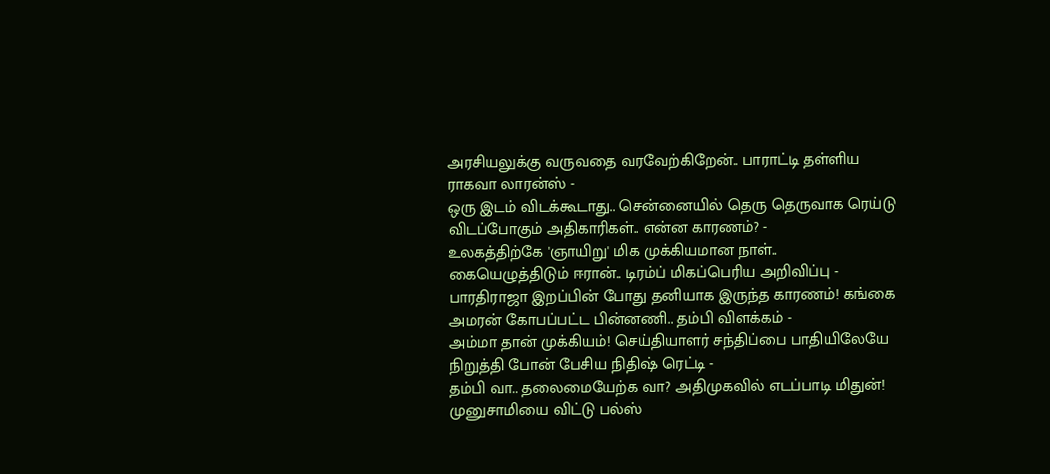அரசியலுக்கு வருவதை வரவேற்கிறேன்.. பாராட்டி தள்ளிய ராகவா லாரன்ஸ் -
ஒரு இடம் விடக்கூடாது.. சென்னையில் தெரு தெருவாக ரெய்டு விடப்போகும் அதிகாரிகள்.. என்ன காரணம்? -
உலகத்திற்கே 'ஞாயிறு' மிக முக்கியமான நாள்.. கையெழுத்திடும் ஈரான்.. டிரம்ப் மிகப்பெரிய அறிவிப்பு -
பாரதிராஜா இறப்பின் போது தனியாக இருந்த காரணம்! கங்கை அமரன் கோபப்பட்ட பின்னணி.. தம்பி விளக்கம் -
அம்மா தான் முக்கியம்! செய்தியாளர் சந்திப்பை பாதியிலேயே நிறுத்தி போன் பேசிய நிதிஷ் ரெட்டி -
தம்பி வா.. தலைமையேற்க வா? அதிமுகவில் எடப்பாடி மிதுன்! முனுசாமியை விட்டு பல்ஸ்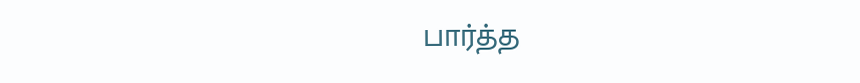பார்த்த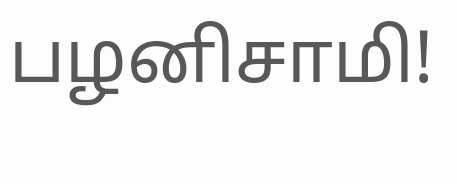பழனிசாமி!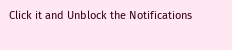Click it and Unblock the Notifications